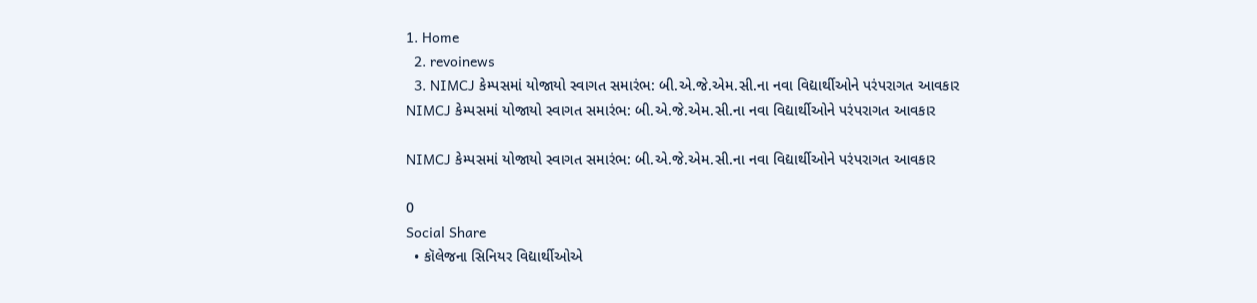1. Home
  2. revoinews
  3. NIMCJ કેમ્પસમાં યોજાયો સ્વાગત સમારંભ: બી.એ.જે.એમ.સી.ના નવા વિદ્યાર્થીઓને પરંપરાગત આવકાર
NIMCJ કેમ્પસમાં યોજાયો સ્વાગત સમારંભ: બી.એ.જે.એમ.સી.ના નવા વિદ્યાર્થીઓને પરંપરાગત આવકાર

NIMCJ કેમ્પસમાં યોજાયો સ્વાગત સમારંભ: બી.એ.જે.એમ.સી.ના નવા વિદ્યાર્થીઓને પરંપરાગત આવકાર

0
Social Share
  • કૉલેજના સિનિયર વિદ્યાર્થીઓએ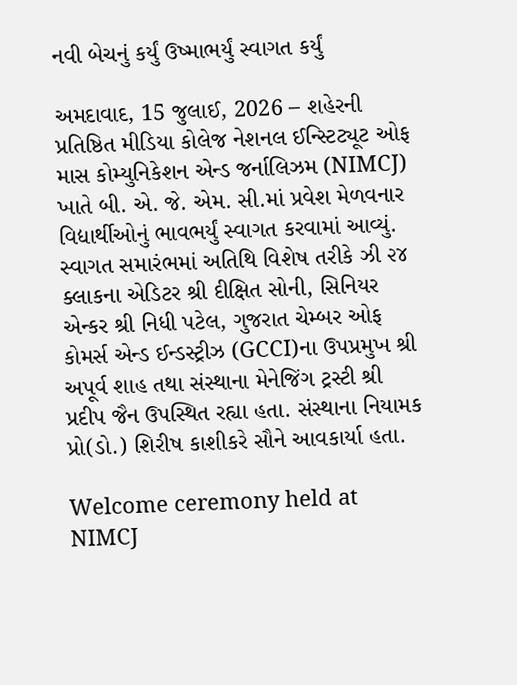નવી બેચનું કર્યું ઉષ્માભર્યું સ્વાગત કર્યું

અમદાવાદ, 15 જુલાઈ, 2026 – શહેરની પ્રતિષ્ઠિત મીડિયા કોલેજ નેશનલ ઈન્સ્ટિટ્યૂટ ઓફ માસ કોમ્યુનિકેશન એન્ડ જર્નાલિઝમ (NIMCJ) ખાતે બી. એ. જે. એમ. સી.માં પ્રવેશ મેળવનાર વિદ્યાર્થીઓનું ભાવભર્યું સ્વાગત કરવામાં આવ્યું. સ્વાગત સમારંભમાં અતિથિ વિશેષ તરીકે ઝી ૨૪ ક્લાકના એડિટર શ્રી દીક્ષિત સોની, સિનિયર એન્કર શ્રી નિધી પટેલ, ગુજરાત ચેમ્બર ઓફ કોમર્સ એન્ડ ઈન્ડસ્ટ્રીઝ (GCCI)ના ઉપપ્રમુખ શ્રી અપૂર્વ શાહ તથા સંસ્થાના મેનેજિંગ ટ્રસ્ટી શ્રી પ્રદીપ જૈન ઉપસ્થિત રહ્યા હતા. સંસ્થાના નિયામક પ્રો(ડો.) શિરીષ કાશીકરે સૌને આવકાર્યા હતા.

Welcome ceremony held at NIMCJ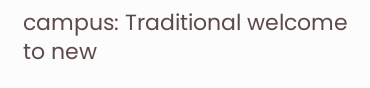campus: Traditional welcome to new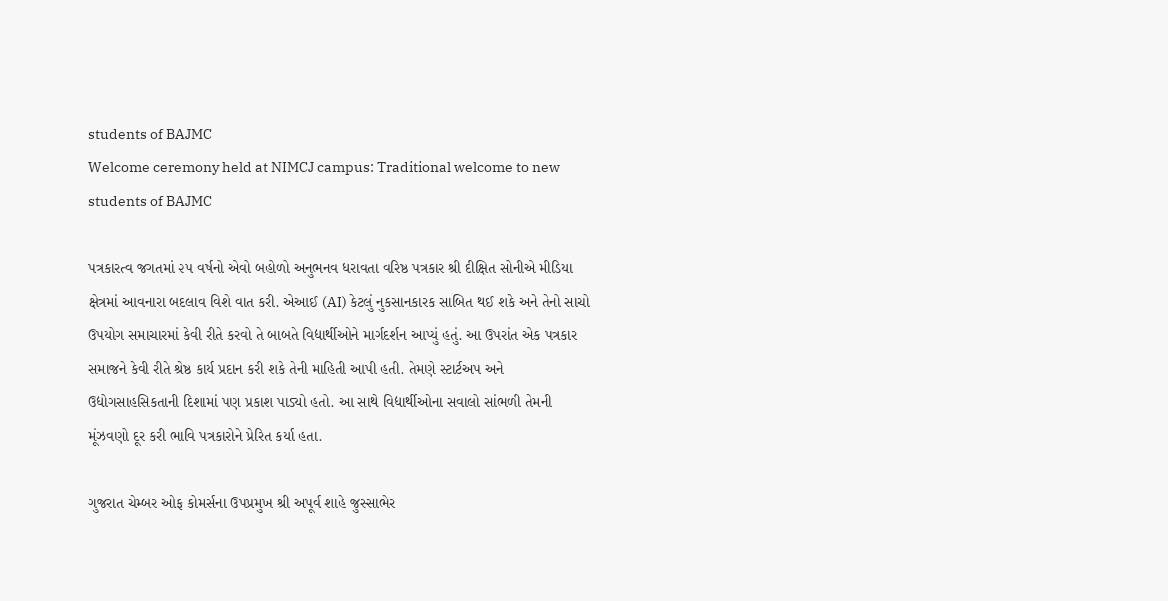students of BAJMC
Welcome ceremony held at NIMCJ campus: Traditional welcome to new students of BAJMC

પત્રકારત્વ જગતમાં ૨૫ વર્ષનો એવો બહોળો અનુભનવ ધરાવતા વરિષ્ઠ પત્રકાર શ્રી દીક્ષિત સોનીએ મીડિયા ક્ષેત્રમાં આવનારા બદલાવ વિશે વાત કરી. એઆઈ (AI) કેટલું નુકસાનકારક સાબિત થઈ શકે અને તેનો સાચો ઉપયોગ સમાચારમાં કેવી રીતે કરવો તે બાબતે વિદ્યાર્થીઓને માર્ગદર્શન આપ્યું હતું. આ ઉપરાંત એક પત્રકાર સમાજને કેવી રીતે શ્રેષ્ઠ કાર્ય પ્રદાન કરી શકે તેની માહિતી આપી હતી. તેમણે સ્ટાર્ટઅપ અને ઉદ્યોગસાહસિકતાની દિશામાં પણ પ્રકાશ પાડ્યો હતો. આ સાથે વિદ્યાર્થીઓના સવાલો સાંભળી તેમની મૂંઝવણો દૂર કરી ભાવિ પત્રકારોને પ્રેરિત કર્યા હતા.

ગુજરાત ચેમ્બર ઓફ કોમર્સના ઉપપ્રમુખ શ્રી અપૂર્વ શાહે જુસ્સાભેર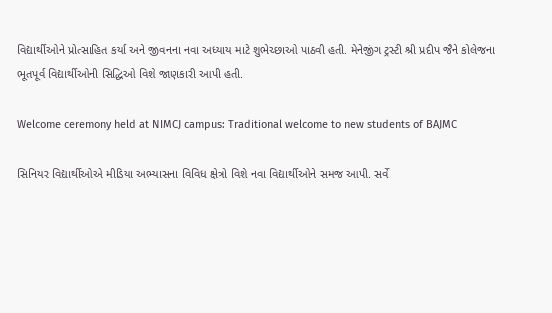વિદ્યાર્થીઓને પ્રોત્સાહિત કર્યા અને જીવનના નવા અધ્યાય માટે શુભેચ્છાઓ પાઠવી હતી. મેનેજીંગ ટ્રસ્ટી શ્રી પ્રદીપ જૈને કોલેજના ભૂતપૂર્વ વિદ્યાર્થીઓની સિદ્ધિઓ વિશે જાણકારી આપી હતી.

Welcome ceremony held at NIMCJ campus: Traditional welcome to new students of BAJMC

સિનિયર વિદ્યાર્થીઓએ મીડિયા અભ્યાસના વિવિધ ક્ષેત્રો વિશે નવા વિદ્યાર્થીઓને સમજ આપી. સર્વે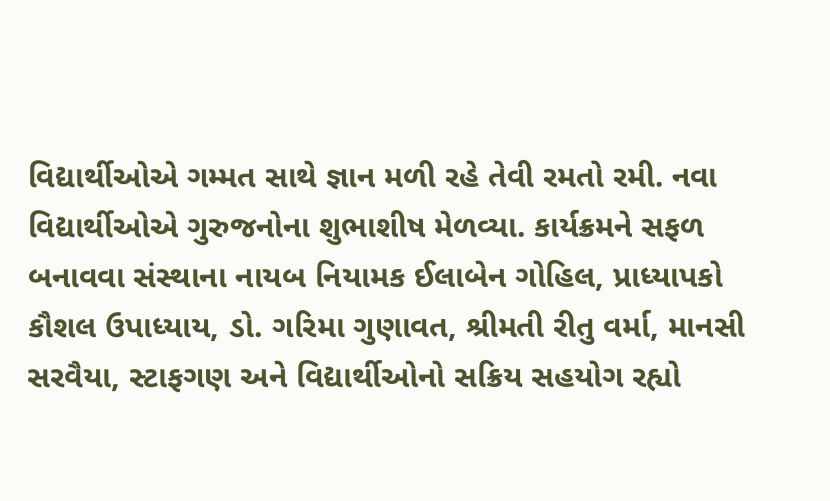વિદ્યાર્થીઓએ ગમ્મત સાથે જ્ઞાન મળી રહે તેવી રમતો રમી. નવા વિદ્યાર્થીઓએ ગુરુજનોના શુભાશીષ મેળવ્યા. કાર્યક્રમને સફળ બનાવવા સંસ્થાના નાયબ નિયામક ઈલાબેન ગોહિલ, પ્રાધ્યાપકો કૌશલ ઉપાધ્યાય, ડો. ગરિમા ગુણાવત, શ્રીમતી રીતુ વર્મા, માનસી સરવૈયા, સ્ટાફગણ અને વિદ્યાર્થીઓનો સક્રિય સહયોગ રહ્યો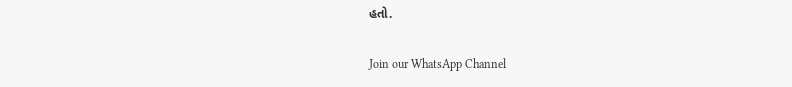હતો.

Join our WhatsApp Channel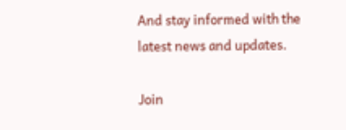And stay informed with the latest news and updates.

Join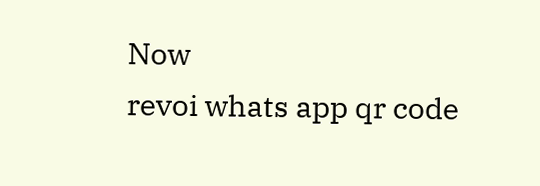Now
revoi whats app qr code